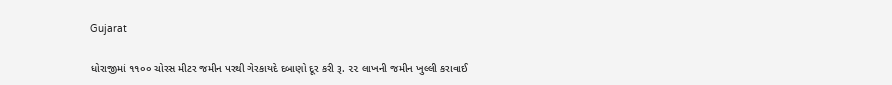Gujarat

ધોરાજીમાં ૧૧૦૦ ચોરસ મીટર જમીન પરથી ગેરકાયદે દબાણો દૂર કરી રૂ. ૨૨ લાખની જમીન ખુલ્લી કરાવાઈ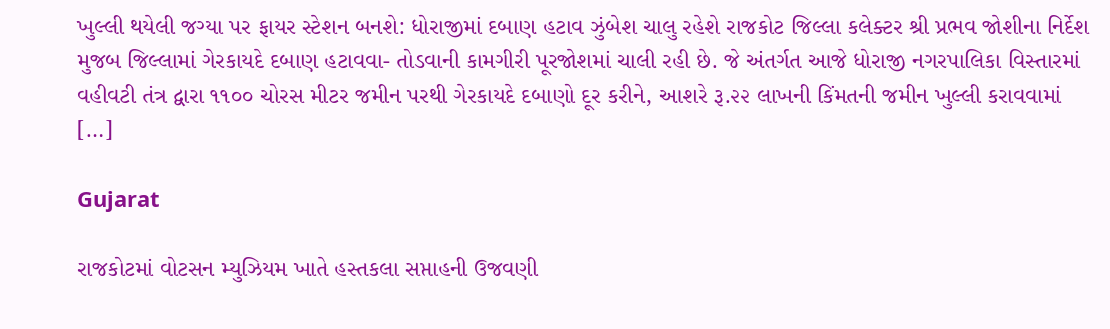ખુલ્લી થયેલી જગ્યા પર ફાયર સ્ટેશન બનશે: ધોરાજીમાં દબાણ હટાવ ઝુંબેશ ચાલુ રહેશે રાજકોટ જિલ્લા કલેક્ટર શ્રી પ્રભવ જોશીના નિર્દેશ મુજબ જિલ્લામાં ગેરકાયદે દબાણ હટાવવા- તોડવાની કામગીરી પૂરજોશમાં ચાલી રહી છે. જે અંતર્ગત આજે ધોરાજી નગરપાલિકા વિસ્તારમાં વહીવટી તંત્ર દ્વારા ૧૧૦૦ ચોરસ મીટર જમીન પરથી ગેરકાયદે દબાણો દૂર કરીને, આશરે રૂ.૨૨ લાખની કિંમતની જમીન ખુલ્લી કરાવવામાં […]

Gujarat

રાજકોટમાં વોટસન મ્યુઝિયમ ખાતે હસ્તકલા સપ્તાહની ઉજવણી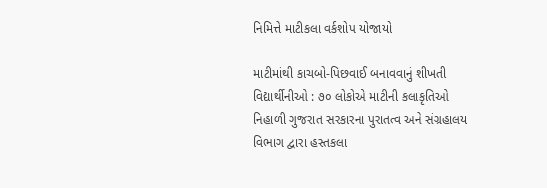નિમિત્તે માટીકલા વર્કશોપ યોજાયો

માટીમાંથી કાચબો-પિછવાઈ બનાવવાનું શીખતી વિદ્યાર્થીનીઓ : ૭૦ લોકોએ માટીની કલાકૃતિઓ નિહાળી ગુજરાત સરકારના પુરાતત્વ અને સંગ્રહાલય વિભાગ દ્વારા હસ્તકલા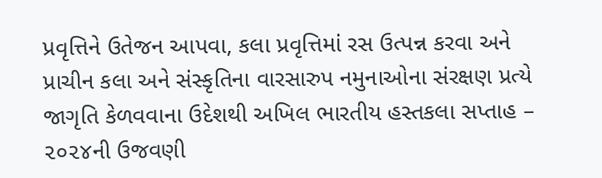પ્રવૃત્તિને ઉતેજન આપવા, કલા પ્રવૃત્તિમાં રસ ઉત્પન્ન કરવા અને પ્રાચીન કલા અને સંસ્કૃતિના વારસારુપ નમુનાઓના સંરક્ષણ પ્રત્યે જાગૃતિ કેળવવાના ઉદેશથી અખિલ ભારતીય હસ્તકલા સપ્તાહ – ૨૦૨૪ની ઉજવણી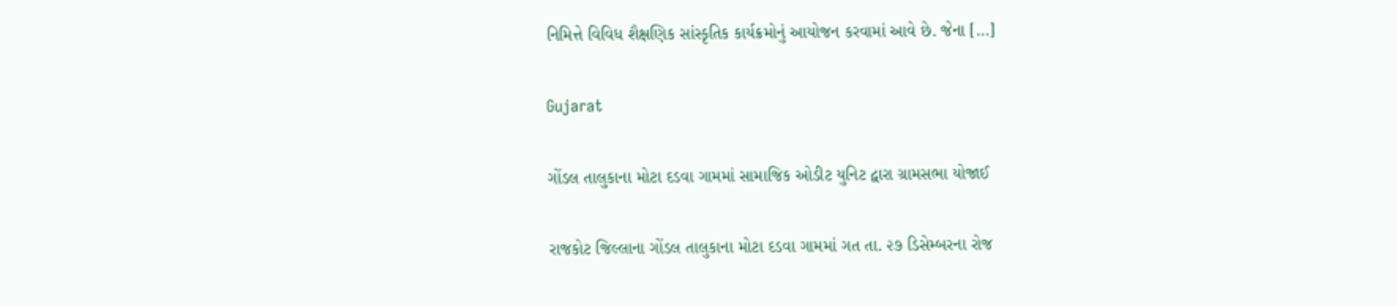નિમિત્તે વિવિધ શૈક્ષણિક સાંસ્કૃતિક કાર્યક્રમોનું આયોજન કરવામાં આવે છે. જેના […]

Gujarat

ગોંડલ તાલુકાના મોટા દડવા ગામમાં સામાજિક ઓડીટ યુનિટ દ્વારા ગ્રામસભા યોજાઈ

રાજકોટ જિલ્લાના ગોંડલ તાલુકાના મોટા દડવા ગામમાં ગત તા. ૨૭ ડિસેમ્બરના રોજ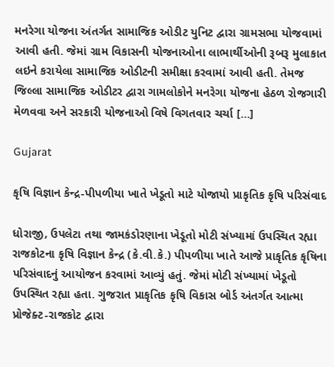મનરેગા યોજના અંતર્ગત સામાજિક ઓડીટ યુનિટ દ્વારા ગ્રામસભા યોજવામાં આવી હતી. જેમાં ગ્રામ વિકાસની યોજનાઓના લાભાર્થીઓની રૂબરૂ મુલાકાત લઇને કરાયેલા સામાજિક ઓડીટની સમીક્ષા કરવામાં આવી હતી. તેમજ જિલ્લા સામાજિક ઓડીટર દ્વારા ગામલોકોને મનરેગા યોજના હેઠળ રોજગારી મેળવવા અને સરકારી યોજનાઓ વિષે વિગતવાર ચર્ચા […]

Gujarat

કૃષિ વિજ્ઞાન કેન્દ્ર-પીપળીયા ખાતે ખેડૂતો માટે યોજાયો પ્રાકૃતિક કૃષિ પરિસંવાદ

ધોરાજી, ઉપલેટા તથા જામકંડોરણાના ખેડૂતો મોટી સંખ્યામાં ઉપસ્થિત રહ્યા રાજકોટના કૃષિ વિજ્ઞાન કેન્દ્ર (કે.વી.કે.) પીપળીયા ખાતે આજે પ્રાકૃતિક કૃષિના પરિસંવાદનું આયોજન કરવામાં આવ્યું હતું. જેમાં મોટી સંખ્યામાં ખેડૂતો ઉપસ્થિત રહ્યા હતા. ગુજરાત પ્રાકૃતિક કૃષિ વિકાસ બોર્ડ અંતર્ગત આત્મા પ્રોજેક્ટ-રાજકોટ દ્વારા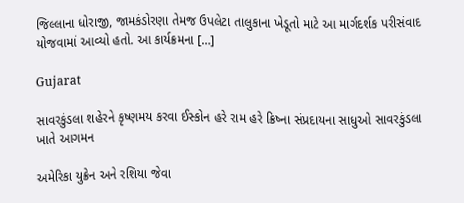જિલ્લાના ધોરાજી, જામકંડોરણા તેમજ ઉપલેટા તાલુકાના ખેડૂતો માટે આ માર્ગદર્શક પરીસંવાદ યોજવામાં આવ્યો હતો. આ કાર્યક્રમના […]

Gujarat

સાવરકુંડલા શહેરને કૃષ્ણમય કરવા ઈસ્કોન હરે રામ હરે ક્રિષ્ના સંપ્રદાયના સાધુઓ સાવરકુંડલા ખાતે આગમન

અમેરિકા યુક્રેન અને રશિયા જેવા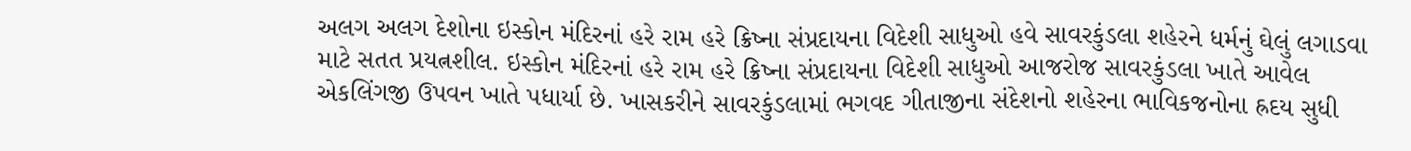અલગ અલગ દેશોના ઇસ્કોન મંદિરનાં હરે રામ હરે ક્રિષ્ના સંપ્રદાયના વિદેશી સાધુઓ હવે સાવરકુંડલા શહેરને ધર્મનું ઘેલું લગાડવા માટે સતત પ્રયત્નશીલ. ઇસ્કોન મંદિરનાં હરે રામ હરે ક્રિષ્ના સંપ્રદાયના વિદેશી સાધુઓ આજરોજ સાવરકુંડલા ખાતે આવેલ એકલિંગજી ઉપવન ખાતે પધાર્યા છે. ખાસકરીને સાવરકુંડલામાં ભગવદ ગીતાજીના સંદેશનો શહેરના ભાવિકજનોના હ્રદય સુધી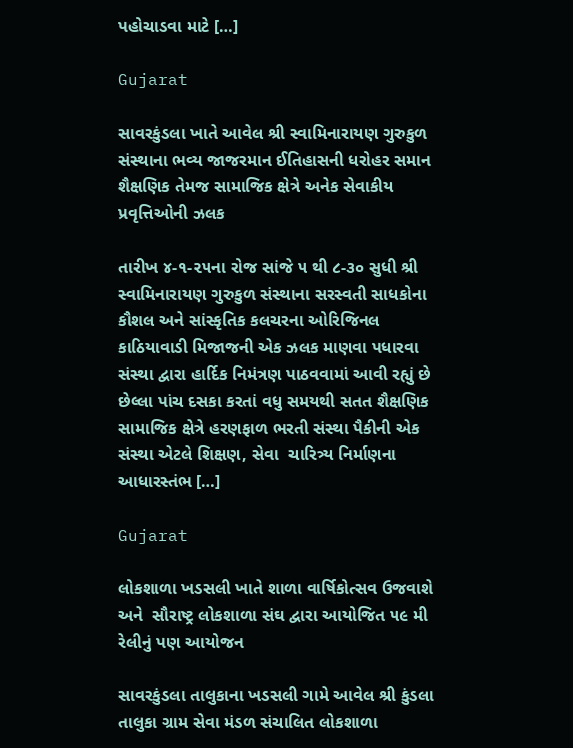પહોચાડવા માટે […]

Gujarat

સાવરકુંડલા ખાતે આવેલ શ્રી સ્વામિનારાયણ ગુરુકુળ સંસ્થાના ભવ્ય જાજરમાન ઈતિહાસની ધરોહર સમાન શૈક્ષણિક તેમજ સામાજિક ક્ષેત્રે અનેક સેવાકીય પ્રવૃત્તિઓની ઝલક

તારીખ ૪-૧-૨૫ના રોજ સાંજે ૫ થી ૮-૩૦ સુધી શ્રી સ્વામિનારાયણ ગુરુકુળ સંસ્થાના સરસ્વતી સાધકોના કૌશલ અને સાંસ્કૃતિક કલચરના ઓરિજિનલ કાઠિયાવાડી મિજાજની એક ઝલક માણવા પધારવા સંસ્થા દ્વારા હાર્દિક નિમંત્રણ પાઠવવામાં આવી રહ્યું છે છેલ્લા પાંચ દસકા કરતાં વધુ સમયથી સતત શૈક્ષણિક સામાજિક ક્ષેત્રે હરણફાળ ભરતી સંસ્થા પૈકીની એક સંસ્થા એટલે શિક્ષણ, સેવા  ચારિત્ર્ય નિર્માણના આધારસ્તંભ […]

Gujarat

લોકશાળા ખડસલી ખાતે શાળા વાર્ષિકોત્સવ ઉજવાશે અને  સૌરાષ્ટ્ર લોકશાળા સંઘ દ્વારા આયોજિત ૫૯ મી  રેલીનું પણ આયોજન

સાવરકુંડલા તાલુકાના ખડસલી ગામે આવેલ શ્રી કુંડલા તાલુકા ગ્રામ સેવા મંડળ સંચાલિત લોકશાળા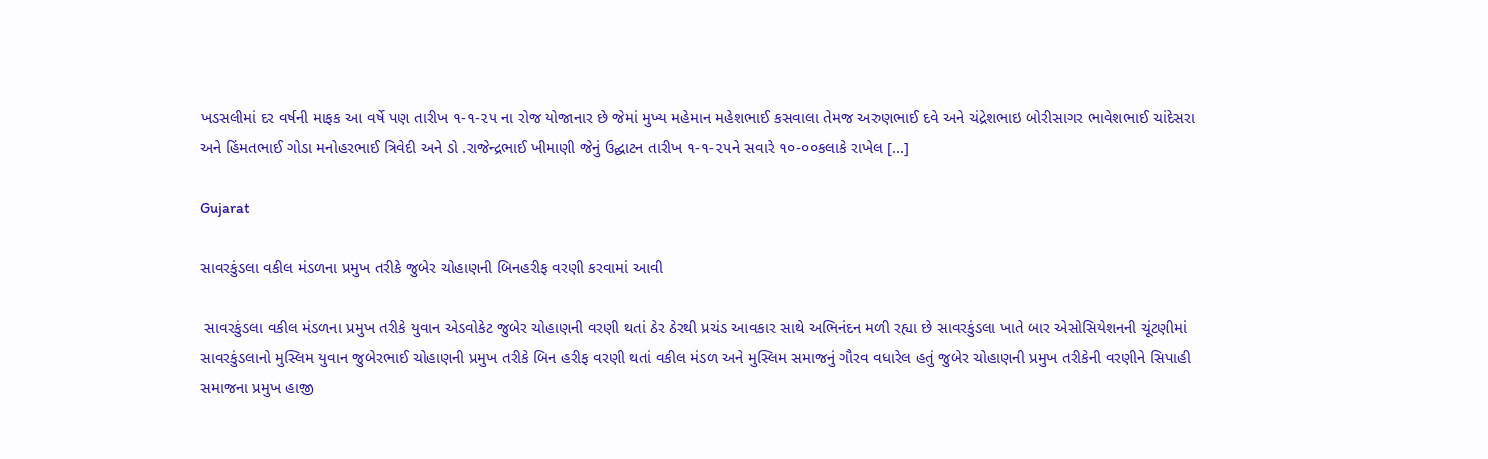ખડસલીમાં દર વર્ષની માફક આ વર્ષે પણ તારીખ ૧-૧-૨૫ ના રોજ યોજાનાર છે જેમાં મુખ્ય મહેમાન મહેશભાઈ કસવાલા તેમજ અરુણભાઈ દવે અને ચંદ્રેશભાઇ બોરીસાગર ભાવેશભાઈ ચાંદેસરા અને હિંમતભાઈ ગોડા મનોહરભાઈ ત્રિવેદી અને ડો .રાજેન્દ્રભાઈ ખીમાણી જેનું ઉદ્ઘાટન તારીખ ૧-૧-૨૫ને સવારે ૧૦-૦૦કલાકે રાખેલ […]

Gujarat

સાવરકુંડલા વકીલ મંડળના પ્રમુખ તરીકે જુબેર ચોહાણની બિનહરીફ વરણી કરવામાં આવી

 સાવરકુંડલા વકીલ મંડળના પ્રમુખ તરીકે યુવાન એડવોકેટ જુબેર ચોહાણની વરણી થતાં ઠેર ઠેરથી પ્રચંડ આવકાર સાથે અભિનંદન મળી રહ્યા છે સાવરકુંડલા ખાતે બાર એસોસિયેશનની ચૂંટણીમાં સાવરકુંડલાનો મુસ્લિમ યુવાન જુબેરભાઈ ચોહાણની પ્રમુખ તરીકે બિન હરીફ વરણી થતાં વકીલ મંડળ અને મુસ્લિમ સમાજનું ગૌરવ વધારેલ હતું જુબેર ચોહાણની પ્રમુખ તરીકેની વરણીને સિપાહી સમાજના પ્રમુખ હાજી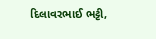દિલાવરભાઈ ભટ્ટી,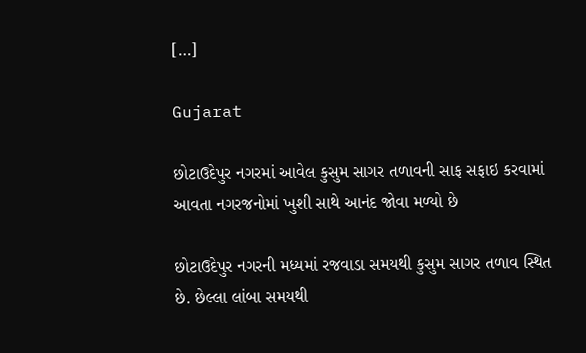[…]

Gujarat

છોટાઉદેપુર નગરમાં આવેલ કુસુમ સાગર તળાવની સાફ સફાઇ કરવામાં આવતા નગરજનોમાં ખુશી સાથે આનંદ જોવા મળ્યો છે

છોટાઉદેપુર નગરની મધ્યમાં રજવાડા સમયથી કુસુમ સાગર તળાવ સ્થિત છે. છેલ્લા લાંબા સમયથી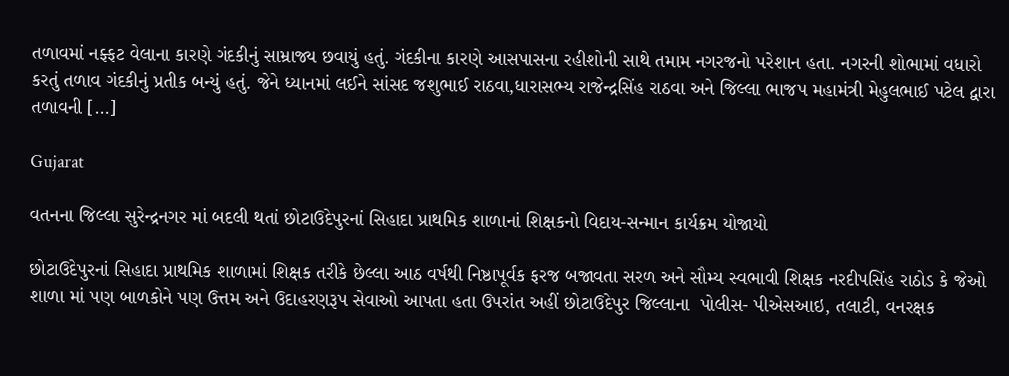તળાવમાં નફ્ફટ વેલાના કારણે ગંદકીનું સામ્રાજ્ય છવાયું હતું. ગંદકીના કારણે આસપાસના રહીશોની સાથે તમામ નગરજનો પરેશાન હતા. નગરની શોભામાં વધારો કરતું તળાવ ગંદકીનું પ્રતીક બન્યું હતું. જેને ધ્યાનમાં લઈને સાંસદ જશુભાઈ રાઠવા,ધારાસભ્ય રાજેન્દ્રસિંહ રાઠવા અને જિલ્લા ભાજપ મહામંત્રી મેહુલભાઈ પટેલ દ્વારા તળાવની […]

Gujarat

વતનના જિલ્લા સુરેન્દ્રનગર માં બદલી થતાં છોટાઉદેપુરનાં સિહાદા પ્રાથમિક શાળાનાં શિક્ષકનો વિદાય-સન્માન કાર્યક્રમ યોજાયો

છોટાઉદેપુરનાં સિહાદા પ્રાથમિક શાળામાં શિક્ષક તરીકે છેલ્લા આઠ વર્ષથી નિષ્ઠાપૂર્વક ફરજ બજાવતા સરળ અને સૌમ્ય સ્વભાવી શિક્ષક નરદીપસિંહ રાઠોડ કે જેઓ શાળા માં પણ બાળકોને પણ ઉત્તમ અને ઉદાહરણરૂપ સેવાઓ આપતા હતા ઉપરાંત અહીં છોટાઉદેપુર જિલ્લાના  પોલીસ- પીએસઆઇ, તલાટી, વનરક્ષક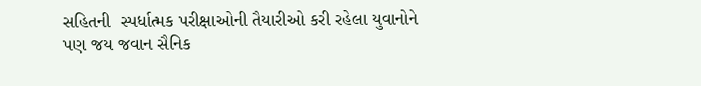સહિતની  સ્પર્ધાત્મક પરીક્ષાઓની તૈયારીઓ કરી રહેલા યુવાનોને પણ જય જવાન સૈનિક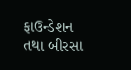ફાઉન્ડેશન તથા બીરસા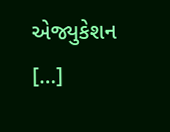એજ્યુકેશન […]